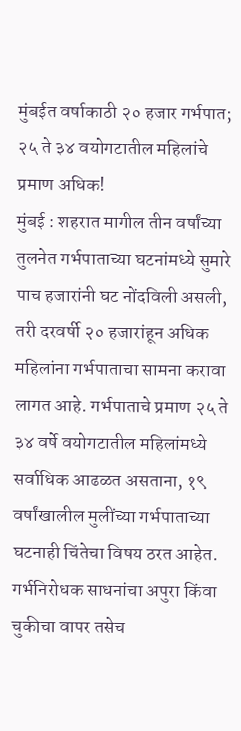मुंबईत वर्षाकाठी २० हजार गर्भपात; २५ ते ३४ वयोगटातील महिलांचे प्रमाण अधिक!
मुंबई : शहरात मागील तीन वर्षांच्या तुलनेत गर्भपाताच्या घटनांमध्ये सुमारे पाच हजारांनी घट नोंदविली असली, तरी दरवर्षी २० हजारांहून अधिक महिलांना गर्भपाताचा सामना करावा लागत आहे. गर्भपाताचे प्रमाण २५ ते ३४ वर्षे वयोगटातील महिलांमध्ये सर्वाधिक आढळत असताना, १९ वर्षांखालील मुलींच्या गर्भपाताच्या घटनाही चिंतेचा विषय ठरत आहेत. गर्भनिरोधक साधनांचा अपुरा किंवा चुकीचा वापर तसेच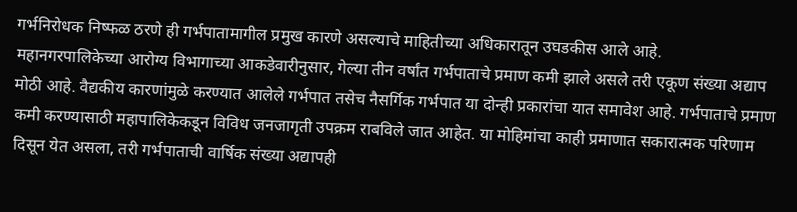गर्भनिरोधक निष्फळ ठरणे ही गर्भपातामागील प्रमुख कारणे असल्याचे माहितीच्या अधिकारातून उघडकीस आले आहे.
महानगरपालिकेच्या आरोग्य विभागाच्या आकडेवारीनुसार, गेल्या तीन वर्षांत गर्भपाताचे प्रमाण कमी झाले असले तरी एकूण संख्या अद्याप मोठी आहे. वैद्यकीय कारणांमुळे करण्यात आलेले गर्भपात तसेच नैसर्गिक गर्भपात या दोन्ही प्रकारांचा यात समावेश आहे. गर्भपाताचे प्रमाण कमी करण्यासाठी महापालिकेकडून विविध जनजागृती उपक्रम राबविले जात आहेत. या मोहिमांचा काही प्रमाणात सकारात्मक परिणाम दिसून येत असला, तरी गर्भपाताची वार्षिक संख्या अद्यापही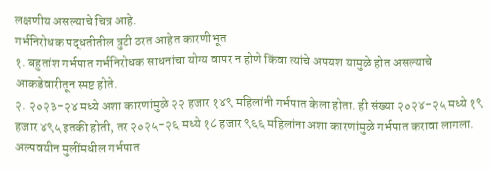लक्षणीय असल्याचे चित्र आहे.
गर्भनिरोधक पद्धतीतील त्रुटी ठरत आहेत कारणीभूत
१. बहुतांश गर्भपात गर्भनिरोधक साधनांचा योग्य वापर न होणे किंवा त्यांचे अपयश यामुळे होत असल्याचे आकडेवारीतून स्पष्ट होते.
२. २०२३-२४ मध्ये अशा कारणांमुळे २२ हजार १४९ महिलांनी गर्भपात केला होता. ही संख्या २०२४-२५ मध्ये १९ हजार ४९५ इतकी होती, तर २०२५-२६ मध्ये १८ हजार ९६६ महिलांना अशा कारणांमुळे गर्भपात करावा लागला.
अल्पवयीन मुलींमधील गर्भपात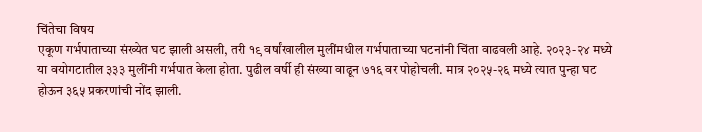चिंतेचा विषय
एकूण गर्भपाताच्या संख्येत घट झाली असली, तरी १९ वर्षांखालील मुलींमधील गर्भपाताच्या घटनांनी चिंता वाढवली आहे. २०२३-२४ मध्ये या वयोगटातील ३३३ मुलींनी गर्भपात केला होता. पुढील वर्षी ही संख्या वाढून ७१६ वर पोहोचली. मात्र २०२५-२६ मध्ये त्यात पुन्हा घट होऊन ३६५ प्रकरणांची नोंद झाली.